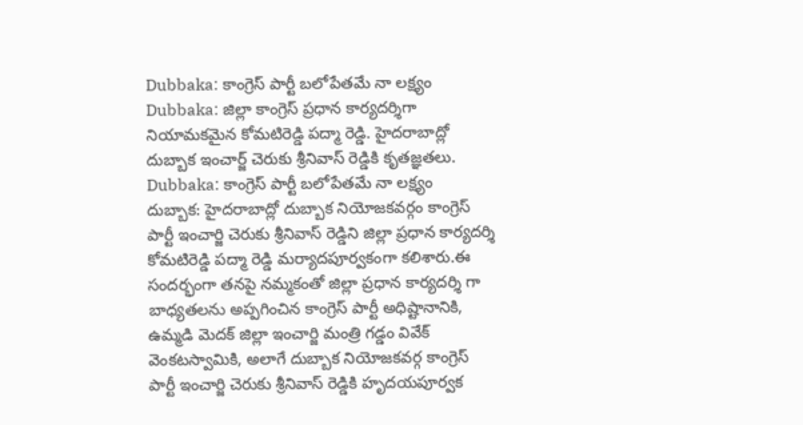Dubbaka: కాంగ్రెస్ పార్టీ బలోపేతమే నా లక్ష్యం
Dubbaka: జిల్లా కాంగ్రెస్ ప్రధాన కార్యదర్శిగా నియామకమైన కోమటిరెడ్డి పద్మా రెడ్డి. హైదరాబాద్లో దుబ్బాక ఇంచార్జ్ చెరుకు శ్రీనివాస్ రెడ్డికి కృతజ్ఞతలు.
Dubbaka: కాంగ్రెస్ పార్టీ బలోపేతమే నా లక్ష్యం
దుబ్బాక: హైదరాబాద్లో దుబ్బాక నియోజకవర్గం కాంగ్రెస్ పార్టీ ఇంచార్జి చెరుకు శ్రీనివాస్ రెడ్డిని జిల్లా ప్రధాన కార్యదర్శి కోమటిరెడ్డి పద్మా రెడ్డి మర్యాదపూర్వకంగా కలిశారు.ఈ సందర్భంగా తనపై నమ్మకంతో జిల్లా ప్రధాన కార్యదర్శి గా బాధ్యతలను అప్పగించిన కాంగ్రెస్ పార్టీ అధిష్టానానికి, ఉమ్మడి మెదక్ జిల్లా ఇంచార్జి మంత్రి గడ్డం వివేక్ వెంకటస్వామికి, అలాగే దుబ్బాక నియోజకవర్గ కాంగ్రెస్ పార్టీ ఇంచార్జి చెరుకు శ్రీనివాస్ రెడ్డికి హృదయపూర్వక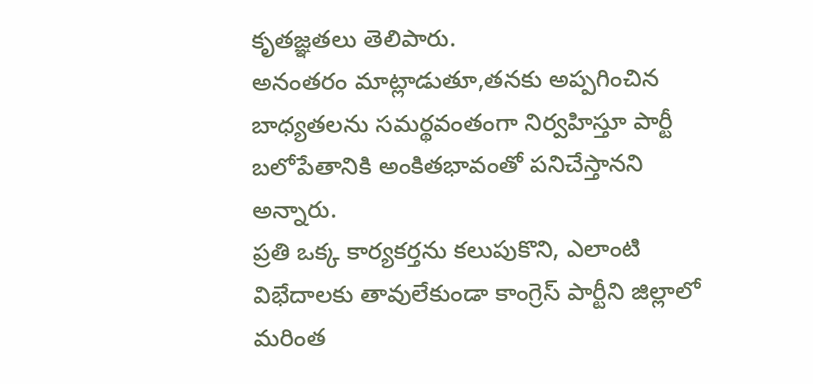కృతజ్ఞతలు తెలిపారు.
అనంతరం మాట్లాడుతూ,తనకు అప్పగించిన బాధ్యతలను సమర్థవంతంగా నిర్వహిస్తూ పార్టీ బలోపేతానికి అంకితభావంతో పనిచేస్తానని అన్నారు.
ప్రతి ఒక్క కార్యకర్తను కలుపుకొని, ఎలాంటి విభేదాలకు తావులేకుండా కాంగ్రెస్ పార్టీని జిల్లాలో మరింత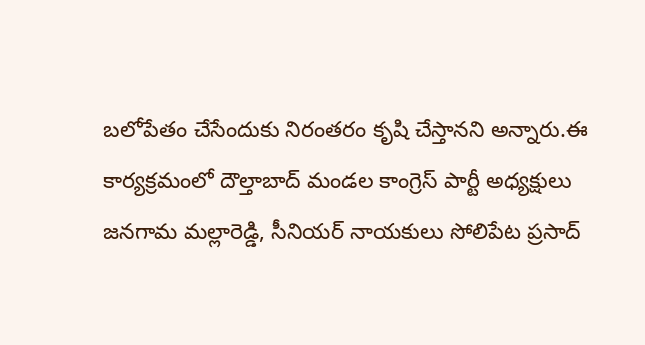బలోపేతం చేసేందుకు నిరంతరం కృషి చేస్తానని అన్నారు.ఈ కార్యక్రమంలో దౌల్తాబాద్ మండల కాంగ్రెస్ పార్టీ అధ్యక్షులు జనగామ మల్లారెడ్డి, సీనియర్ నాయకులు సోలిపేట ప్రసాద్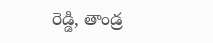రెడ్డి, తాండ్ర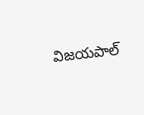విజయపాల్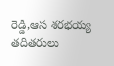రెడ్డి,ఆస శరభయ్య తదితరులు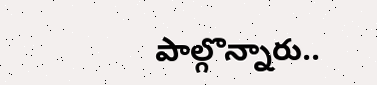పాల్గొన్నారు..